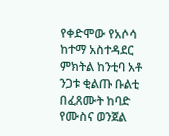የቀድሞው የአሶሳ ከተማ አስተዳደር ምክትል ከንቲባ አቶ ንጋቱ ቂልጡ ቡልቲ በፈጸሙት ከባድ የሙስና ወንጀል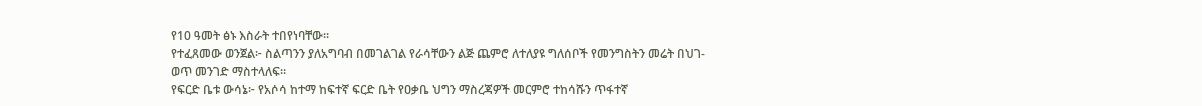የ10 ዓመት ፅኑ እስራት ተበየነባቸው።
የተፈጸመው ወንጀል፦ ስልጣንን ያለአግባብ በመገልገል የራሳቸውን ልጅ ጨምሮ ለተለያዩ ግለሰቦች የመንግስትን መሬት በህገ-ወጥ መንገድ ማስተላለፍ።
የፍርድ ቤቱ ውሳኔ፦ የአሶሳ ከተማ ከፍተኛ ፍርድ ቤት የዐቃቤ ህግን ማስረጃዎች መርምሮ ተከሳሹን ጥፋተኛ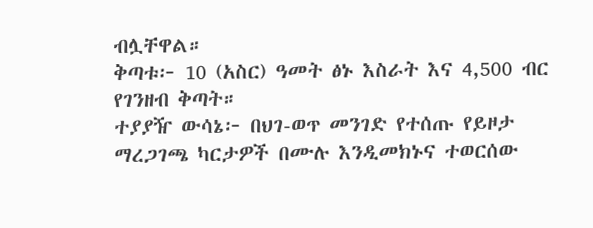ብሏቸዋል።
ቅጣቱ፦ 10 (አስር) ዓመት ፅኑ እስራት እና 4,500 ብር የገንዘብ ቅጣት።
ተያያዥ ውሳኔ፦ በህገ-ወጥ መንገድ የተሰጡ የይዞታ ማረጋገጫ ካርታዎች በሙሉ እንዲመክኑና ተወርሰው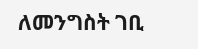ለመንግስት ገቢ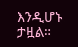እንዲሆኑ ታዟል።